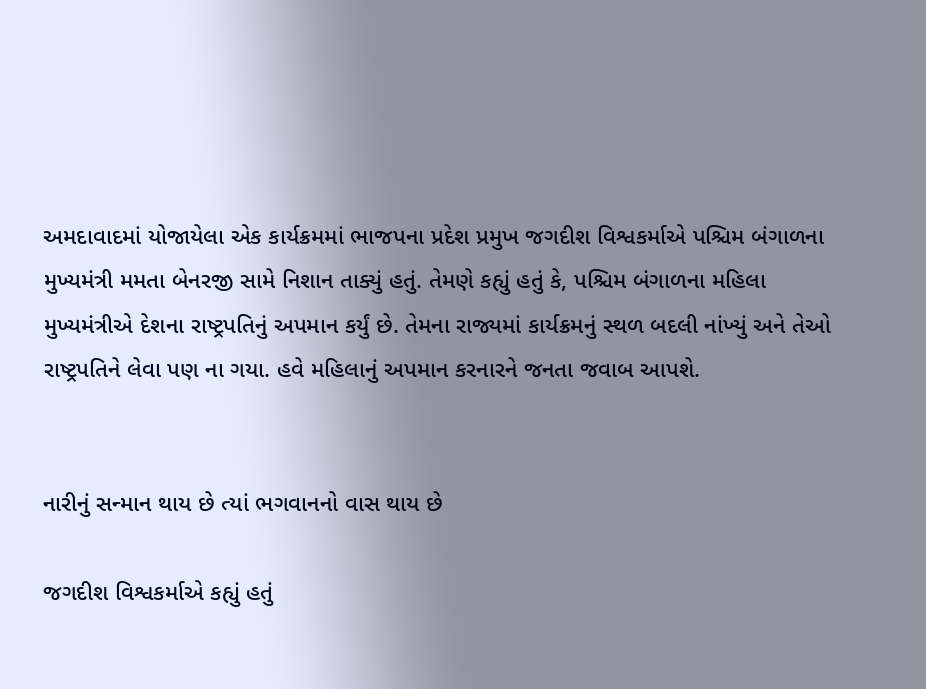અમદાવાદમાં યોજાયેલા એક કાર્યક્રમમાં ભાજપના પ્રદેશ પ્રમુખ જગદીશ વિશ્વકર્માએ પશ્ચિમ બંગાળના મુખ્યમંત્રી મમતા બેનરજી સામે નિશાન તાક્યું હતું. તેમણે કહ્યું હતું કે, પશ્ચિમ બંગાળના મહિલા મુખ્યમંત્રીએ દેશના રાષ્ટ્રપતિનું અપમાન કર્યું છે. તેમના રાજ્યમાં કાર્યક્રમનું સ્થળ બદલી નાંખ્યું અને તેઓ રાષ્ટ્રપતિને લેવા પણ ના ગયા. હવે મહિલાનું અપમાન કરનારને જનતા જવાબ આપશે.


નારીનું સન્માન થાય છે ત્યાં ભગવાનનો વાસ થાય છે

જગદીશ વિશ્વકર્માએ કહ્યું હતું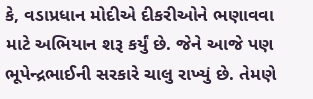કે, વડાપ્રધાન મોદીએ દીકરીઓને ભણાવવા માટે અભિયાન શરૂ કર્યું છે. જેને આજે પણ ભૂપેન્દ્રભાઈની સરકારે ચાલુ રાખ્યું છે. તેમણે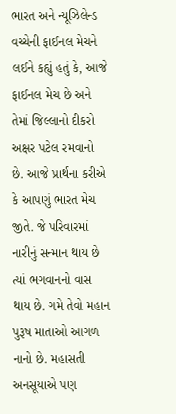ભારત અને ન્યૂઝિલેન્ડ વચ્ચેની ફાઈનલ મેચને લઈને કહ્યું હતું કે, આજે ફાઈનલ મેચ છે અને તેમાં જિલ્લાનો દીકરો અક્ષર પટેલ રમવાનો છે. આજે પ્રાર્થના કરીએ કે આપણું ભારત મેચ જીતે. જે પરિવારમાં નારીનું સન્માન થાય છે ત્યાં ભગવાનનો વાસ થાય છે. ગમે તેવો મહાન પુરૂષ માતાઓ આગળ નાનો છે. મહાસતી અનસૂયાએ પણ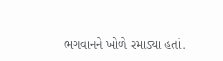ભગવાનને ખોળે રમાડ્યા હતાં.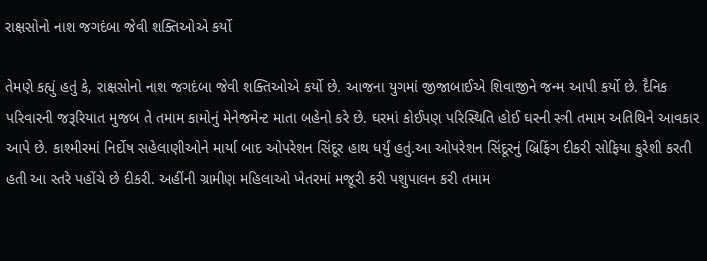રાક્ષસોનો નાશ જગદંબા જેવી શક્તિઓએ કર્યો

તેમણે કહ્યું હતું કે, રાક્ષસોનો નાશ જગદંબા જેવી શક્તિઓએ કર્યો છે. આજના યુગમાં જીજાબાઈએ શિવાજીને જન્મ આપી કર્યો છે. દૈનિક પરિવારની જરૂરિયાત મુજબ તે તમામ કામોનું મેનેજમેન્ટ માતા બહેનો કરે છે. ઘરમાં કોઈપણ પરિસ્થિતિ હોઈ ઘરની સ્ત્રી તમામ અતિથિને આવકાર આપે છે. કાશ્મીરમાં નિર્દોષ સહેલાણીઓને માર્યા બાદ ઓપરેશન સિંદૂર હાથ ધર્યું હતું.આ ઓપરેશન સિંદૂરનું બ્રિફિંગ દીકરી સોફિયા કુરેશી કરતી હતી આ સ્તરે પહોંચે છે દીકરી. અહીંની ગ્રામીણ મહિલાઓ ખેતરમાં મજૂરી કરી પશુપાલન કરી તમામ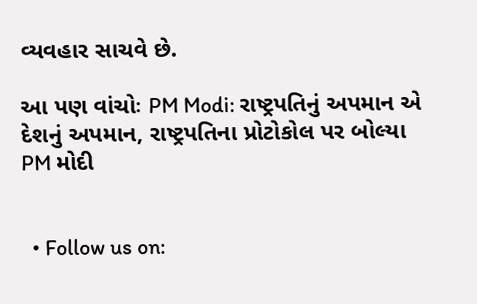વ્યવહાર સાચવે છે.

આ પણ વાંચોઃ PM Modi: રાષ્ટ્રપતિનું અપમાન એ દેશનું અપમાન, રાષ્ટ્રપતિના પ્રોટોકોલ પર બોલ્યા PM મોદી


  • Follow us on: